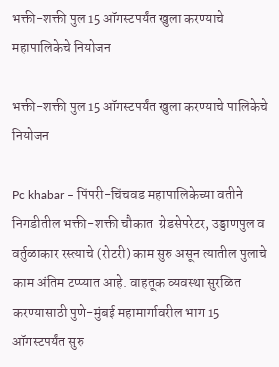भक्ती-शक्ती पुल 15 ऑगस्टपर्यंत खुला करण्याचे महापालिकेचे नियोजन

भक्ती-शक्ती पुल 15 ऑगस्टपर्यंत खुला करण्याचे पालिकेचे नियोजन

Pc khabar – पिंपरी-चिंचवड महापालिकेच्या वतीने निगडीतील भक्ती-शक्ती चौकात  ग्रेडसेपरेटर, उड्डाणपुल व वर्तुळाकार रस्त्याचे (रोटरी) काम सुरु असून त्यातील पुलाचे काम अंतिम टप्प्यात आहे. वाहतूक व्यवस्था सुरळित करण्यासाठी पुणे-मुंबई महामार्गावरील भाग 15 ऑगस्टपर्यंत सुरु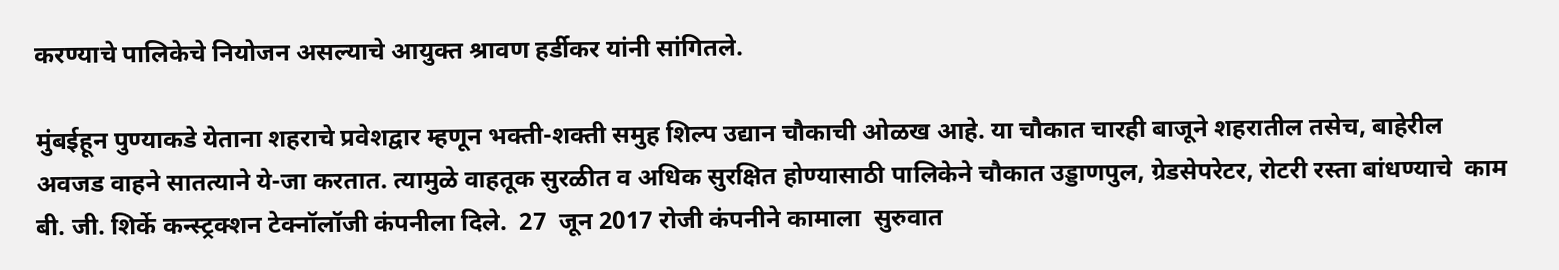करण्याचे पालिकेचे नियोजन असल्याचे आयुक्त श्रावण हर्डीकर यांनी सांगितले.

मुंबईहून पुण्याकडे येताना शहराचे प्रवेशद्वार म्हणून भक्ती-शक्ती समुह शिल्प उद्यान चौकाची ओळख आहे. या चौकात चारही बाजूने शहरातील तसेच, बाहेरील  अवजड वाहने सातत्याने ये-जा करतात. त्यामुळे वाहतूक सुरळीत व अधिक सुरक्षित होण्यासाठी पालिकेने चौकात उड्डाणपुल, ग्रेडसेपरेटर, रोटरी रस्ता बांधण्याचे  काम बी. जी. शिर्के कन्स्ट्रक्शन टेक्नॉलॉजी कंपनीला दिले.  27  जून 2017 रोजी कंपनीने कामाला  सुरुवात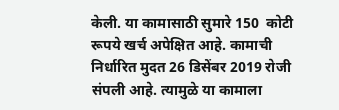केली. या कामासाठी सुमारे 150  कोटी रूपये खर्च अपेक्षित आहे. कामाची निर्धारित मुदत 26 डिसेंबर 2019 रोजी संपली आहे. त्यामुळे या कामाला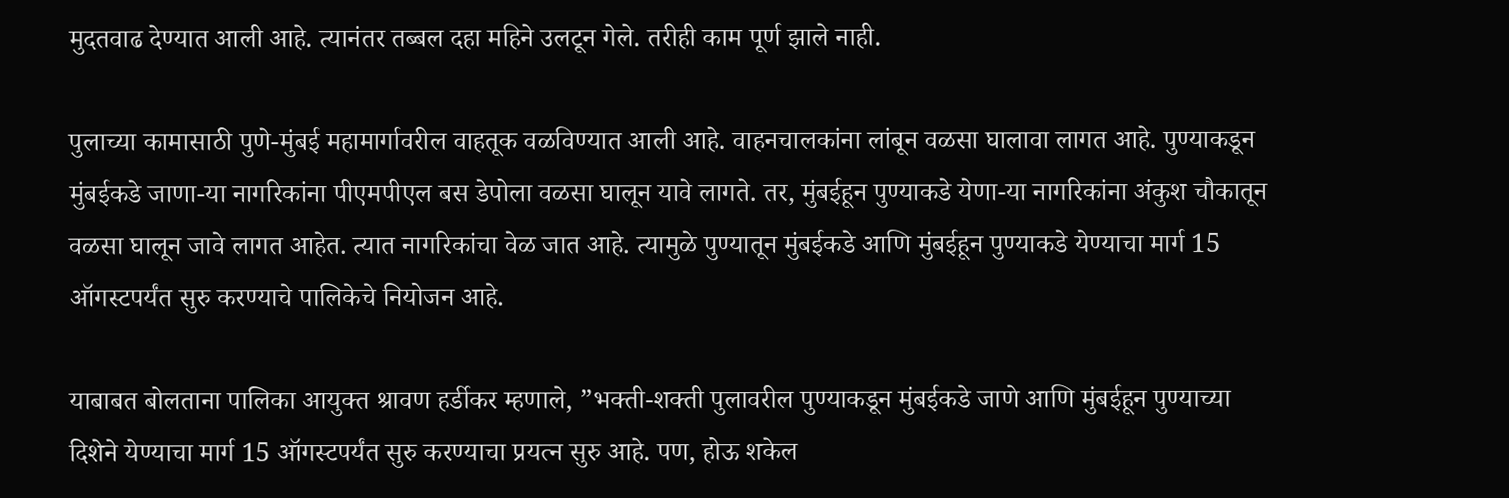मुदतवाढ देण्यात आली आहे. त्यानंतर तब्बल दहा महिने उलटून गेले. तरीही काम पूर्ण झाले नाही.

पुलाच्या कामासाठी पुणे-मुंबई महामार्गावरील वाहतूक वळविण्यात आली आहे. वाहनचालकांना लांबून वळसा घालावा लागत आहे. पुण्याकडून मुंबईकडे जाणा-या नागरिकांना पीएमपीएल बस डेपोला वळसा घालून यावे लागते. तर, मुंबईहून पुण्याकडे येणा-या नागरिकांना अंकुश चौकातून वळसा घालून जावे लागत आहेत. त्यात नागरिकांचा वेळ जात आहे. त्यामुळे पुण्यातून मुंबईकडे आणि मुंबईहून पुण्याकडे येण्याचा मार्ग 15 ऑगस्टपर्यंत सुरु करण्याचे पालिकेचे नियोजन आहे.

याबाबत बोलताना पालिका आयुक्त श्रावण हर्डीकर म्हणाले, ”भक्ती-शक्ती पुलावरील पुण्याकडून मुंबईकडे जाणे आणि मुंबईहून पुण्याच्या दिशेने येण्याचा मार्ग 15 ऑगस्टपर्यंत सुरु करण्याचा प्रयत्न सुरु आहे. पण, होऊ शकेल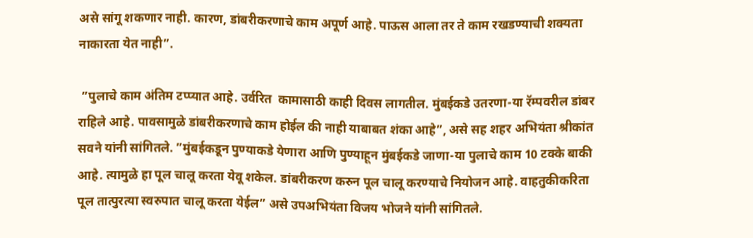असे सांगू शकणार नाही. कारण, डांबरीकरणाचे काम अपूर्ण आहे. पाऊस आला तर ते काम रखडण्याची शक्यता नाकारता येत नाही”.

 ”पुलाचे काम अंतिम टप्प्यात आहे. उर्वरित  कामासाठी काही दिवस लागतील. मुंबईकडे उतरणा-या रॅम्पवरील डांबर राहिले आहे. पावसामुळे डांबरीकरणाचे काम होईल की नाही याबाबत शंका आहे”, असे सह शहर अभियंता श्रीकांत सवने यांनी सांगितले. ”मुंबईकडून पुण्याकडे येणारा आणि पुण्याहून मुंबईकडे जाणा-या पुलाचे काम 10 टक्के बाकी आहे. त्यामुळे हा पूल चालू करता येवू शकेल. डांबरीकरण करुन पूल चालू करण्याचे नियोजन आहे. वाहतुकीकरिता पूल तात्पुरत्या स्वरुपात चालू करता येईल” असे उपअभियंता विजय भोजने यांनी सांगितले.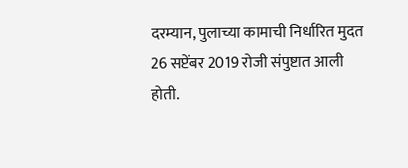दरम्यान, पुलाच्या कामाची निर्धारित मुदत 26 सप्टेंबर 2019 रोजी संपुष्टात आली होती.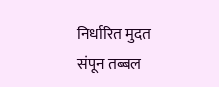निर्धारित मुदत संपून तब्बल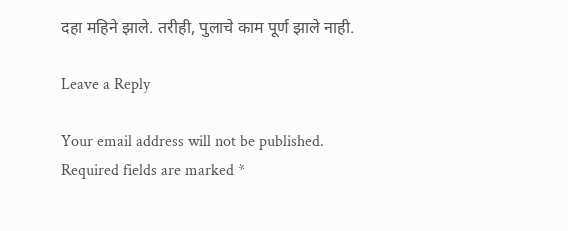दहा महिने झाले. तरीही, पुलाचे काम पूर्ण झाले नाही.

Leave a Reply

Your email address will not be published. Required fields are marked *